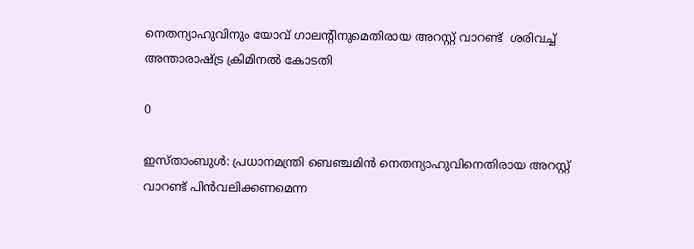നെതന്യാഹുവിനും യോവ് ഗാലന്റിനുമെതിരായ അറസ്റ്റ് വാറണ്ട്  ശരിവച്ച് അന്താരാഷ്ട്ര ക്രിമിനല്‍ കോടതി

0

ഇസ്താംബുൾ: പ്രധാനമന്ത്രി ബെഞ്ചമിൻ നെതന്യാഹുവിനെതിരായ അറസ്റ്റ് വാറണ്ട് പിൻവലിക്കണമെന്ന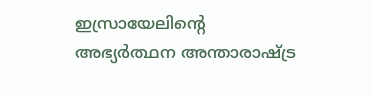ഇസ്രായേലിന്റെ അഭ്യർത്ഥന അന്താരാഷ്ട്ര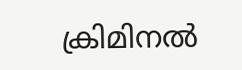ക്രിമിനൽ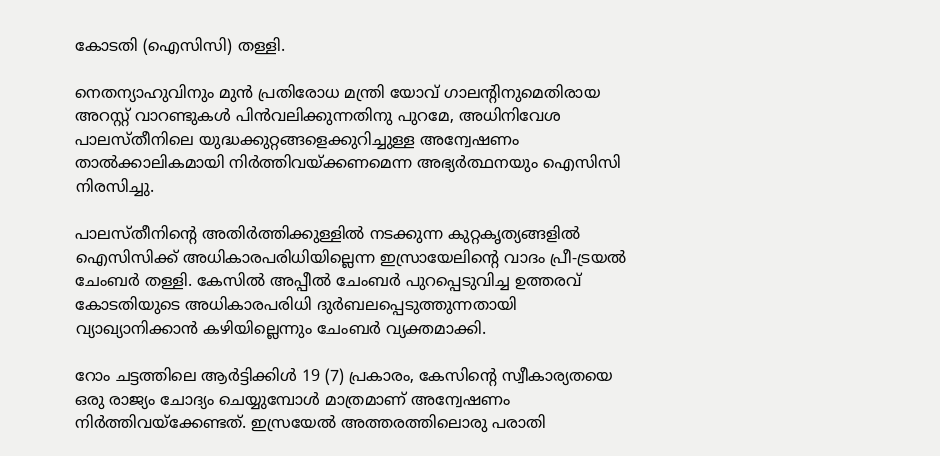കോടതി (ഐസിസി) തള്ളി.

നെതന്യാഹുവിനും മുൻ പ്രതിരോധ മന്ത്രി യോവ് ഗാലന്റിനുമെതിരായ അറസ്റ്റ് വാറണ്ടുകൾ പിൻവലിക്കുന്നതിനു പുറമേ, അധിനിവേശ പാലസ്തീനിലെ യുദ്ധക്കുറ്റങ്ങളെക്കുറിച്ചുള്ള അന്വേഷണം താൽക്കാലികമായി നിർത്തിവയ്ക്കണമെന്ന അഭ്യർത്ഥനയും ഐസിസി നിരസിച്ചു.

പാലസ്തീനിന്റെ അതിർത്തിക്കുള്ളിൽ നടക്കുന്ന കുറ്റകൃത്യങ്ങളിൽ ഐസിസിക്ക് അധികാരപരിധിയില്ലെന്ന ഇസ്രായേലിന്റെ വാദം പ്രീ-ട്രയൽ ചേംബർ തള്ളി. കേസിൽ അപ്പീൽ ചേംബർ പുറപ്പെടുവിച്ച ഉത്തരവ് കോടതിയുടെ അധികാരപരിധി ദുർബലപ്പെടുത്തുന്നതായി വ്യാഖ്യാനിക്കാൻ കഴിയില്ലെന്നും ചേംബർ വ്യക്തമാക്കി.

റോം ചട്ടത്തിലെ ആര്‍ട്ടിക്കിള്‍ 19 (7) പ്രകാരം, കേസിന്റെ സ്വീകാര്യതയെ ഒരു രാജ്യം ചോദ്യം ചെയ്യുമ്പോള്‍ മാത്രമാണ് അന്വേഷണം നിര്‍ത്തിവയ്ക്കേണ്ടത്. ഇസ്രയേല്‍ അത്തരത്തിലൊരു പരാതി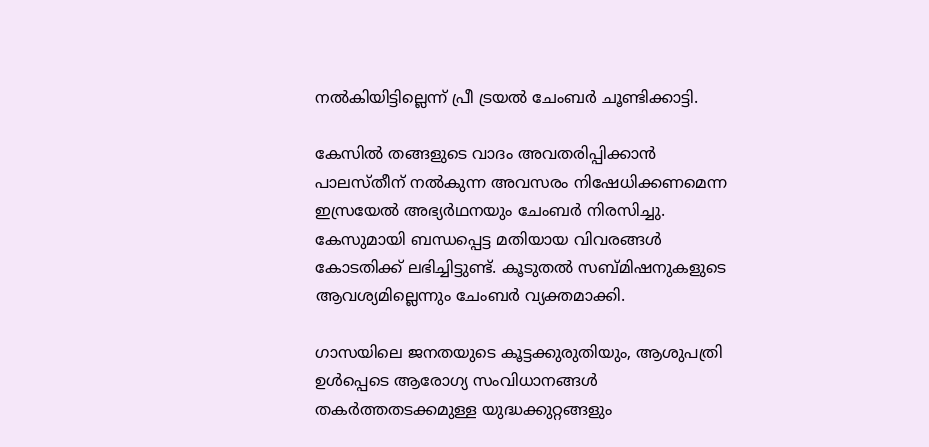നല്‍കിയിട്ടില്ലെന്ന് പ്രീ ട്രയല്‍ ചേംബര്‍ ചൂണ്ടിക്കാട്ടി.

കേസില്‍ തങ്ങളുടെ വാദം അവതരിപ്പിക്കാന്‍ പാലസ്തീന് നല്‍കുന്ന അവസരം നിഷേധിക്കണമെന്ന ഇസ്രയേല്‍ അഭ്യര്‍ഥനയും ചേംബര്‍ നിരസിച്ചു. കേസുമായി ബന്ധപ്പെട്ട മതിയായ വിവരങ്ങള്‍ കോടതിക്ക് ലഭിച്ചിട്ടുണ്ട്. കൂടുതല്‍ സബ്‌മിഷനുകളുടെ ആവശ്യമില്ലെന്നും ചേംബര്‍ വ്യക്തമാക്കി.

ഗാസയിലെ ജനതയുടെ കൂട്ടക്കുരുതിയും, ആശുപത്രി ഉള്‍പ്പെടെ ആരോഗ്യ സംവിധാനങ്ങള്‍ തകര്‍ത്തതടക്കമുള്ള യുദ്ധക്കുറ്റങ്ങളും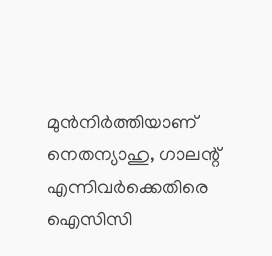മുന്‍നിര്‍ത്തിയാണ് നെതന്യാഹു, ഗാലന്റ് എന്നിവര്‍ക്കെതിരെ ഐസിസി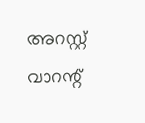അറസ്റ്റ് വാറന്റ്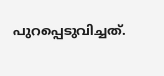പുറപ്പെടുവിച്ചത്.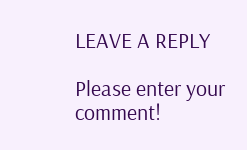LEAVE A REPLY

Please enter your comment!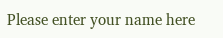Please enter your name here